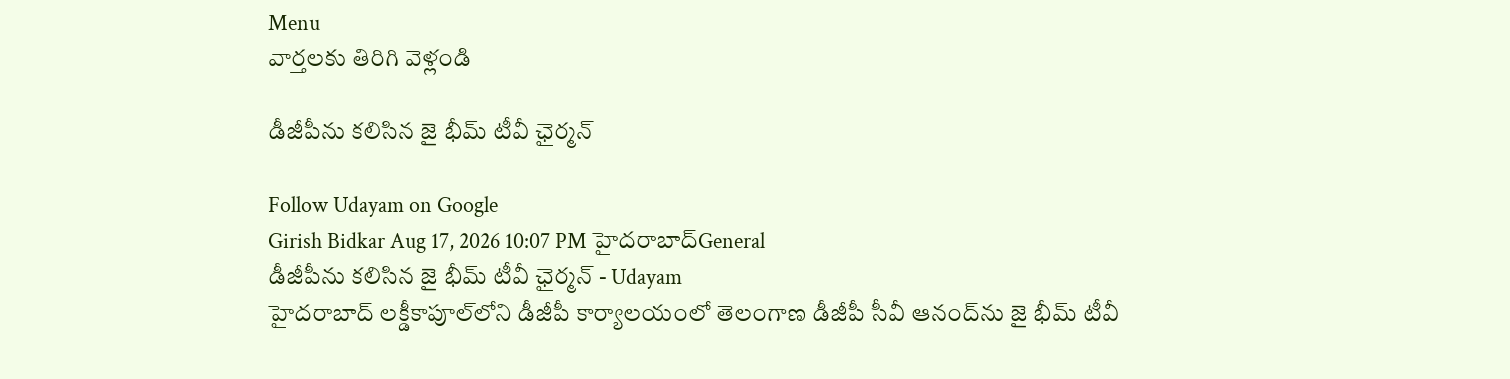Menu
వార్తలకు తిరిగి వెళ్లండి

డీజీపీను కలిసిన జై భీమ్ టీవీ ఛైర్మన్

Follow Udayam on Google
Girish Bidkar Aug 17, 2026 10:07 PM హైదరాబాద్General
డీజీపీను కలిసిన జై భీమ్ టీవీ ఛైర్మన్ - Udayam
హైదరాబాద్ లక్డీకాపూల్‌లోని డీజీపీ కార్యాలయంలో తెలంగాణ డీజీపీ సీవీ ఆనంద్‌ను జై భీమ్ టీవీ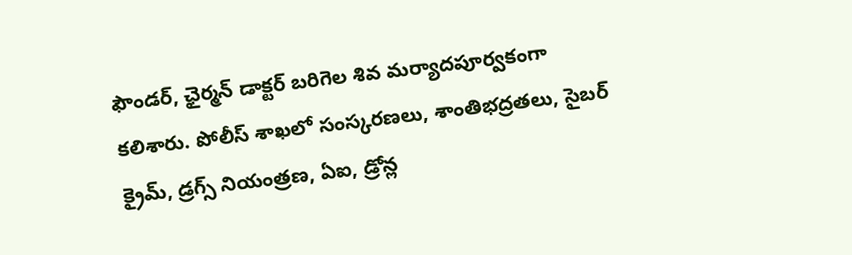ఫౌండర్, ఛైర్మన్ డాక్టర్ బరిగెల శివ మర్యాదపూర్వకంగా కలిశారు. పోలీస్ శాఖలో సంస్కరణలు, శాంతిభద్రతలు, సైబర్ క్రైమ్, డ్రగ్స్ నియంత్రణ, ఏఐ, డ్రోన్ల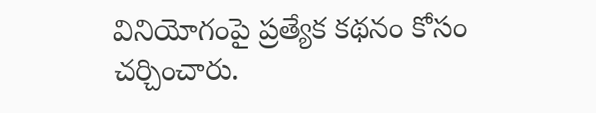వినియోగంపై ప్రత్యేక కథనం కోసం చర్చించారు.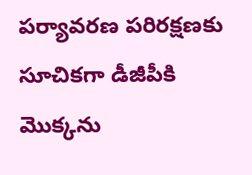పర్యావరణ పరిరక్షణకు సూచికగా డీజీపీకి మొక్కను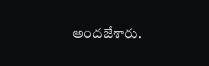అందజేశారు.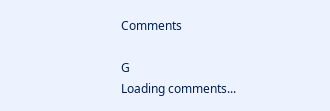Comments

G
Loading comments...